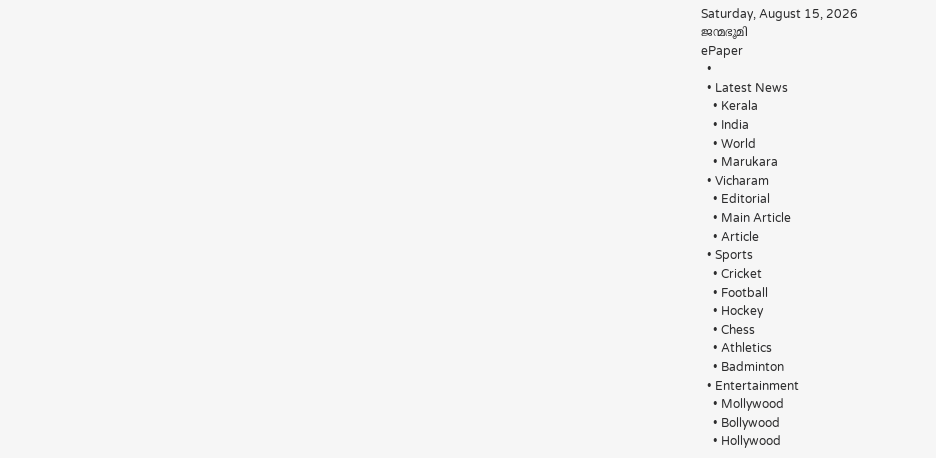Saturday, August 15, 2026
ജന്മഭൂമി
ePaper
  •
  • Latest News
    • Kerala
    • India
    • World
    • Marukara
  • Vicharam
    • Editorial
    • Main Article
    • Article
  • Sports
    • Cricket
    • Football
    • Hockey
    • Chess
    • Athletics
    • Badminton
  • Entertainment
    • Mollywood
    • Bollywood
    • Hollywood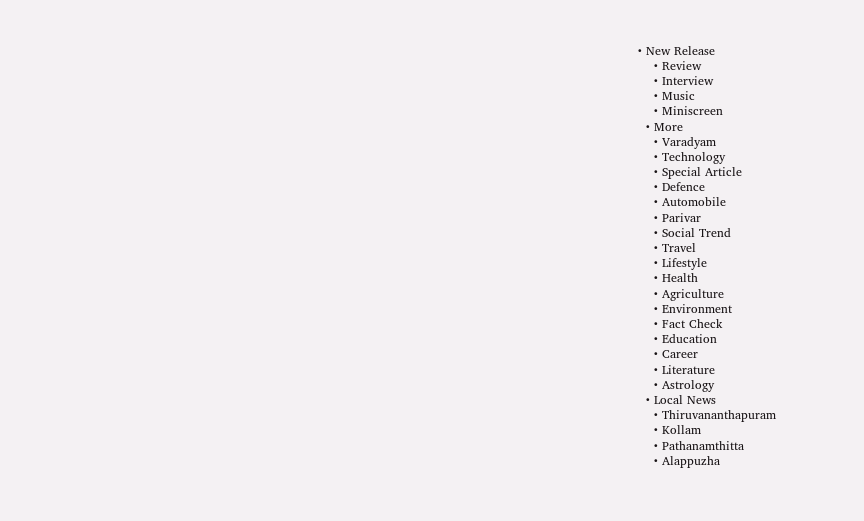• New Release
    • Review
    • Interview
    • Music
    • Miniscreen
  • More
    • Varadyam
    • Technology
    • Special Article
    • Defence
    • Automobile
    • Parivar
    • Social Trend
    • Travel
    • Lifestyle
    • Health
    • Agriculture
    • Environment
    • Fact Check
    • Education
    • Career
    • Literature
    • Astrology
  • Local News
    • Thiruvananthapuram
    • Kollam
    • Pathanamthitta
    • Alappuzha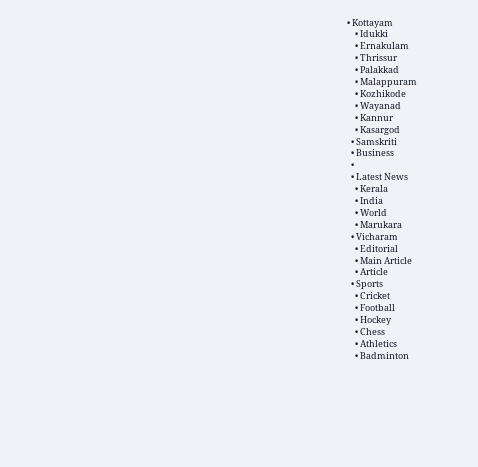• Kottayam
    • Idukki
    • Ernakulam
    • Thrissur
    • Palakkad
    • Malappuram
    • Kozhikode
    • Wayanad
    • Kannur
    • Kasargod
  • Samskriti
  • Business
  •
  • Latest News
    • Kerala
    • India
    • World
    • Marukara
  • Vicharam
    • Editorial
    • Main Article
    • Article
  • Sports
    • Cricket
    • Football
    • Hockey
    • Chess
    • Athletics
    • Badminton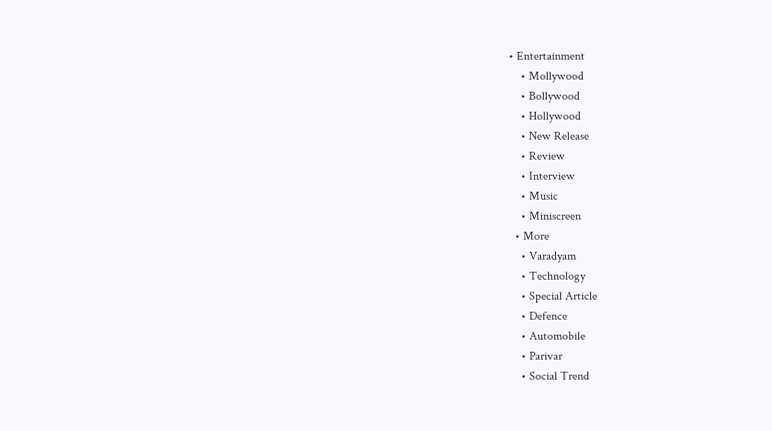• Entertainment
    • Mollywood
    • Bollywood
    • Hollywood
    • New Release
    • Review
    • Interview
    • Music
    • Miniscreen
  • More
    • Varadyam
    • Technology
    • Special Article
    • Defence
    • Automobile
    • Parivar
    • Social Trend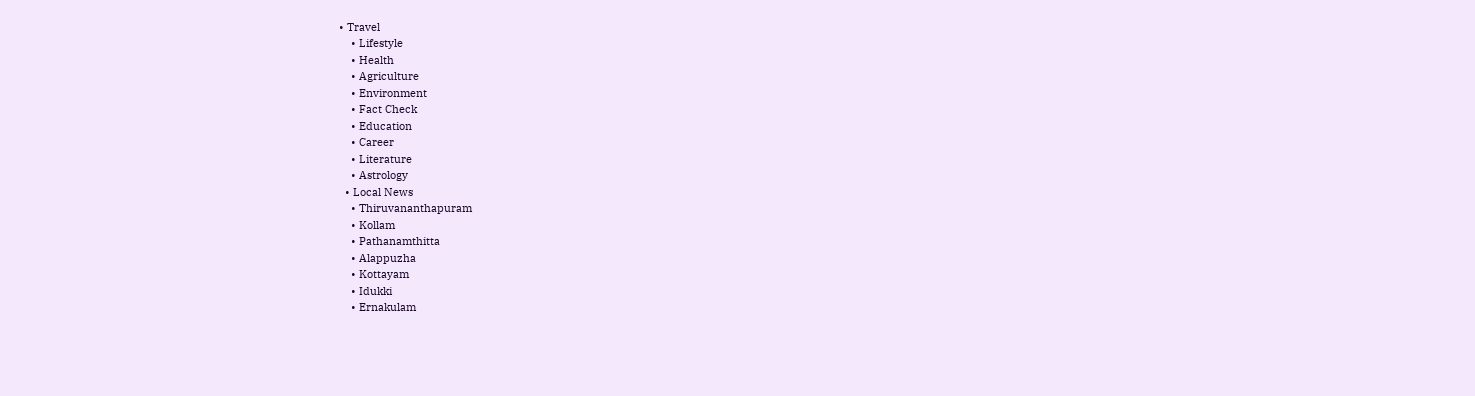• Travel
    • Lifestyle
    • Health
    • Agriculture
    • Environment
    • Fact Check
    • Education
    • Career
    • Literature
    • Astrology
  • Local News
    • Thiruvananthapuram
    • Kollam
    • Pathanamthitta
    • Alappuzha
    • Kottayam
    • Idukki
    • Ernakulam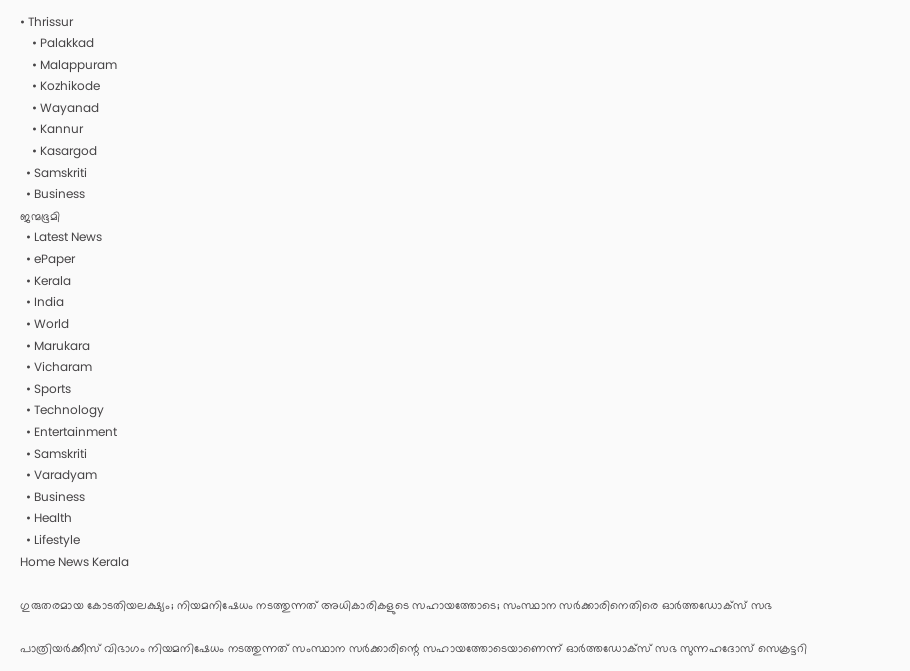• Thrissur
    • Palakkad
    • Malappuram
    • Kozhikode
    • Wayanad
    • Kannur
    • Kasargod
  • Samskriti
  • Business
ജന്മഭൂമി
  • Latest News
  • ePaper
  • Kerala
  • India
  • World
  • Marukara
  • Vicharam
  • Sports
  • Technology
  • Entertainment
  • Samskriti
  • Varadyam
  • Business
  • Health
  • Lifestyle
Home News Kerala

ഗുരുതരമായ കോടതിയലക്ഷ്യം; നിയമനിഷേധം നടത്തുന്നത് അധികാരികളുടെ സഹായത്തോടെ; സംസ്ഥാന സര്‍ക്കാരിനെതിരെ ഓര്‍ത്തഡോക്‌സ് സഭ

പാത്രിയര്‍ക്കീസ് വിഭാഗം നിയമനിഷേധം നടത്തുന്നത് സംസ്ഥാന സര്‍ക്കാരിന്റെ സഹായത്തോടെയാണെന്ന് ഓര്‍ത്തഡോക്‌സ് സഭ സുന്നഹദോസ് സെക്രട്ടറി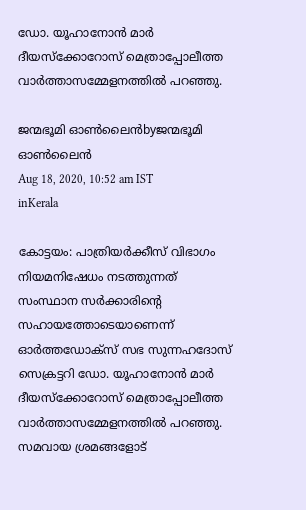ഡോ. യൂഹാനോന്‍ മാര്‍ ദീയസ്‌ക്കോറോസ് മെത്രാപ്പോലീത്ത വാര്‍ത്താസമ്മേളനത്തില്‍ പറഞ്ഞു.

ജന്മഭൂമി ഓണ്‍ലൈന്‍byജന്മഭൂമി ഓണ്‍ലൈന്‍
Aug 18, 2020, 10:52 am IST
inKerala

കോട്ടയം: പാത്രിയര്‍ക്കീസ് വിഭാഗം നിയമനിഷേധം നടത്തുന്നത് സംസ്ഥാന സര്‍ക്കാരിന്റെ സഹായത്തോടെയാണെന്ന് ഓര്‍ത്തഡോക്‌സ് സഭ സുന്നഹദോസ് സെക്രട്ടറി ഡോ. യൂഹാനോന്‍ മാര്‍ ദീയസ്‌ക്കോറോസ് മെത്രാപ്പോലീത്ത വാര്‍ത്താസമ്മേളനത്തില്‍ പറഞ്ഞു. സമവായ ശ്രമങ്ങളോട്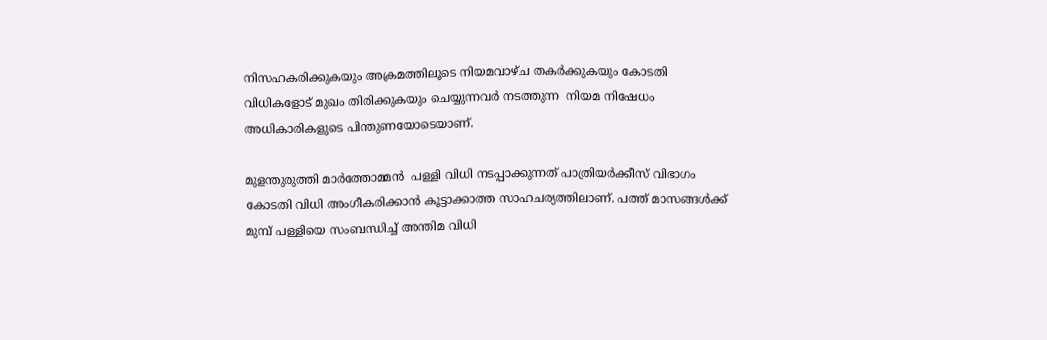നിസഹകരിക്കുകയും അക്രമത്തിലൂടെ നിയമവാഴ്ച തകര്‍ക്കുകയും കോടതി വിധികളോട് മുഖം തിരിക്കുകയും ചെയ്യുന്നവര്‍ നടത്തുന്ന  നിയമ നിഷേധം അധികാരികളുടെ പിന്തുണയോടെയാണ്.

മുളന്തുരുത്തി മാര്‍ത്തോമ്മന്‍  പള്ളി വിധി നടപ്പാക്കുന്നത് പാത്രിയര്‍ക്കീസ് വിഭാഗം കോടതി വിധി അംഗീകരിക്കാന്‍ കൂട്ടാക്കാത്ത സാഹചര്യത്തിലാണ്. പത്ത് മാസങ്ങള്‍ക്ക് മുമ്പ് പള്ളിയെ സംബന്ധിച്ച് അന്തിമ വിധി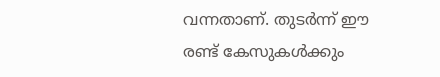വന്നതാണ്. തുടര്‍ന്ന് ഈ രണ്ട് കേസുകള്‍ക്കും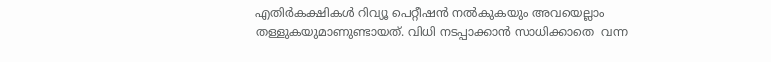എതിര്‍കക്ഷികള്‍ റിവ്യൂ പെറ്റീഷന്‍ നല്‍കുകയും അവയെല്ലാം തള്ളുകയുമാണുണ്ടായത്. വിധി നടപ്പാക്കാന്‍ സാധിക്കാതെ  വന്ന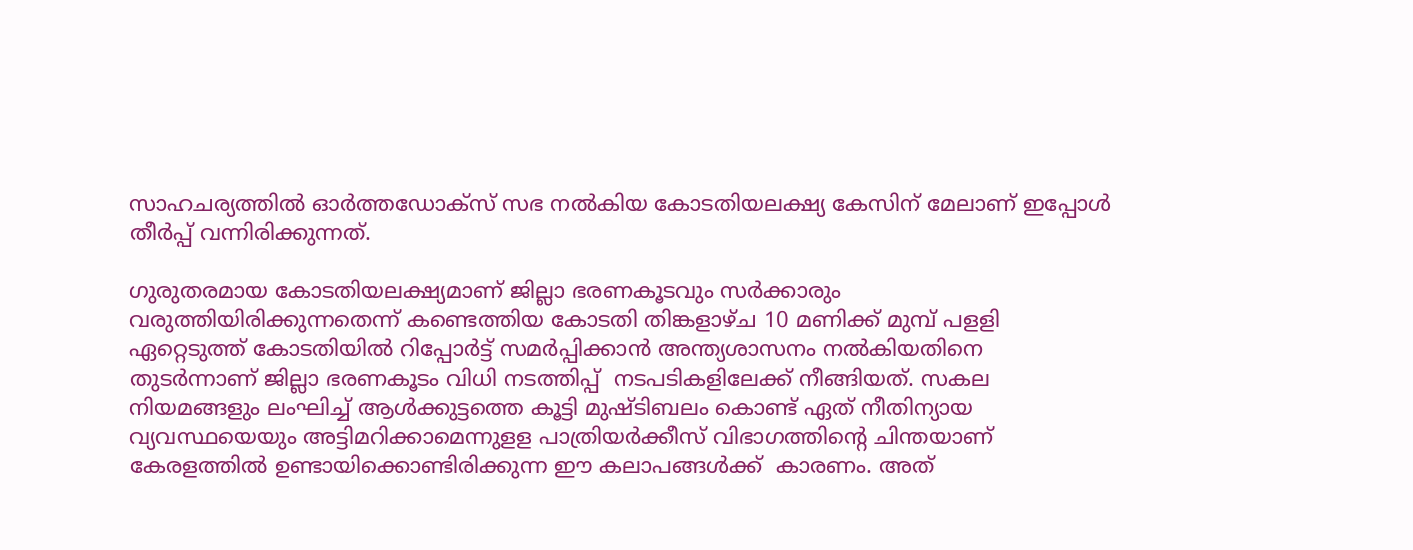സാഹചര്യത്തില്‍ ഓര്‍ത്തഡോക്‌സ് സഭ നല്‍കിയ കോടതിയലക്ഷ്യ കേസിന് മേലാണ് ഇപ്പോള്‍ തീര്‍പ്പ് വന്നിരിക്കുന്നത്.

ഗുരുതരമായ കോടതിയലക്ഷ്യമാണ് ജില്ലാ ഭരണകൂടവും സര്‍ക്കാരും വരുത്തിയിരിക്കുന്നതെന്ന് കണ്ടെത്തിയ കോടതി തിങ്കളാഴ്ച 10 മണിക്ക് മുമ്പ് പളളി ഏറ്റെടുത്ത് കോടതിയില്‍ റിപ്പോര്‍ട്ട് സമര്‍പ്പിക്കാന്‍ അന്ത്യശാസനം നല്‍കിയതിനെ തുടര്‍ന്നാണ് ജില്ലാ ഭരണകൂടം വിധി നടത്തിപ്പ്  നടപടികളിലേക്ക് നീങ്ങിയത്. സകല നിയമങ്ങളും ലംഘിച്ച് ആള്‍ക്കുട്ടത്തെ കൂട്ടി മുഷ്ടിബലം കൊണ്ട് ഏത് നീതിന്യായ വ്യവസ്ഥയെയും അട്ടിമറിക്കാമെന്നുളള പാത്രിയര്‍ക്കീസ് വിഭാഗത്തിന്റെ ചിന്തയാണ് കേരളത്തില്‍ ഉണ്ടായിക്കൊണ്ടിരിക്കുന്ന ഈ കലാപങ്ങള്‍ക്ക്  കാരണം. അത്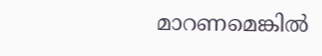മാറണമെങ്കില്‍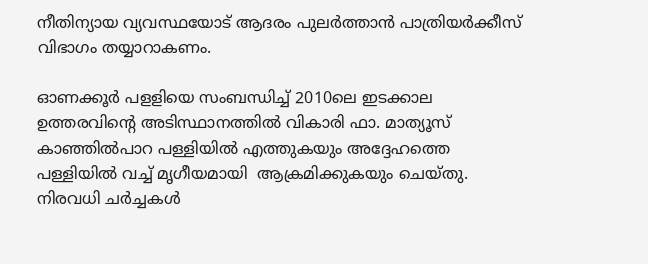നീതിന്യായ വ്യവസ്ഥയോട് ആദരം പുലര്‍ത്താന്‍ പാത്രിയര്‍ക്കീസ് വിഭാഗം തയ്യാറാകണം.

ഓണക്കൂര്‍ പളളിയെ സംബന്ധിച്ച് 2010ലെ ഇടക്കാല ഉത്തരവിന്റെ അടിസ്ഥാനത്തില്‍ വികാരി ഫാ. മാത്യൂസ് കാഞ്ഞില്‍പാറ പള്ളിയില്‍ എത്തുകയും അദ്ദേഹത്തെ പള്ളിയില്‍ വച്ച് മൃഗീയമായി  ആക്രമിക്കുകയും ചെയ്തു. നിരവധി ചര്‍ച്ചകള്‍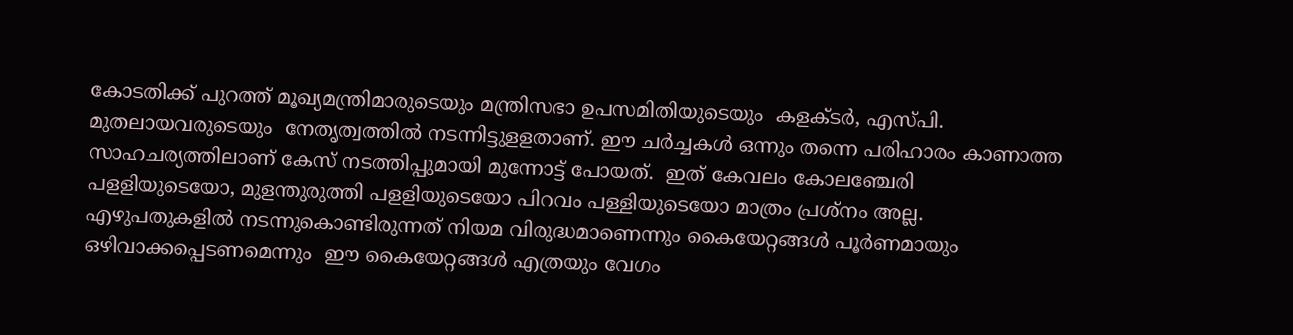കോടതിക്ക് പുറത്ത് മൂഖ്യമന്ത്രിമാരുടെയും മന്ത്രിസഭാ ഉപസമിതിയുടെയും  കളക്ടര്‍, എസ്പി. മുതലായവരുടെയും  നേതൃത്വത്തില്‍ നടന്നിട്ടുളളതാണ്. ഈ ചര്‍ച്ചകള്‍ ഒന്നും തന്നെ പരിഹാരം കാണാത്ത സാഹചര്യത്തിലാണ് കേസ് നടത്തിപ്പുമായി മുന്നോട്ട് പോയത്.  ഇത് കേവലം കോലഞ്ചേരി പളളിയുടെയോ, മുളന്തുരുത്തി പളളിയുടെയോ പിറവം പള്ളിയുടെയോ മാത്രം പ്രശ്‌നം അല്ല. എഴുപതുകളില്‍ നടന്നുകൊണ്ടിരുന്നത് നിയമ വിരുദ്ധമാണെന്നും കൈയേറ്റങ്ങള്‍ പൂര്‍ണമായും ഒഴിവാക്കപ്പെടണമെന്നും  ഈ കൈയേറ്റങ്ങള്‍ എത്രയും വേഗം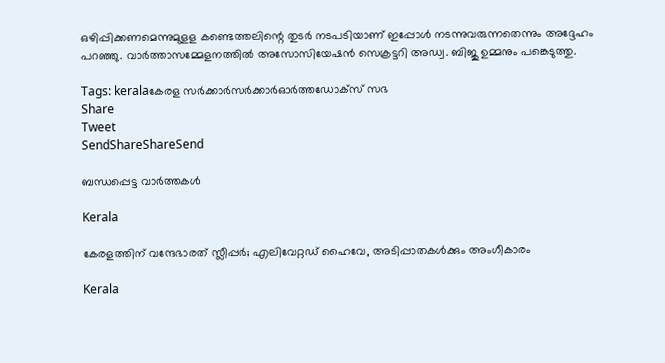ഒഴിപ്പിക്കണമെന്നുമുളള കണ്ടെത്തലിന്റെ തുടര്‍ നടപടിയാണ് ഇപ്പോള്‍ നടന്നുവരുന്നതെന്നും അദ്ദേഹം പറഞ്ഞു. വാര്‍ത്താസമ്മേളനത്തില്‍ അസോസിയേഷന്‍ സെക്രട്ടറി അഡ്വ. ബിജു ഉമ്മനും പങ്കെടുത്തു.

Tags: keralaകേരള സര്‍ക്കാര്‍സര്‍ക്കാര്‍ഓര്‍ത്തഡോക്‌സ് സഭ
Share
Tweet
SendShareShareSend

ബന്ധപ്പെട്ട വാര്‍ത്തകള്‍

Kerala

കേരളത്തിന് വന്ദേഭാരത് സ്ലീപ്പര്‍; എലിവേറ്റഡ് ഹൈവേ, അടിപ്പാതകള്‍ക്കും അംഗീകാരം

Kerala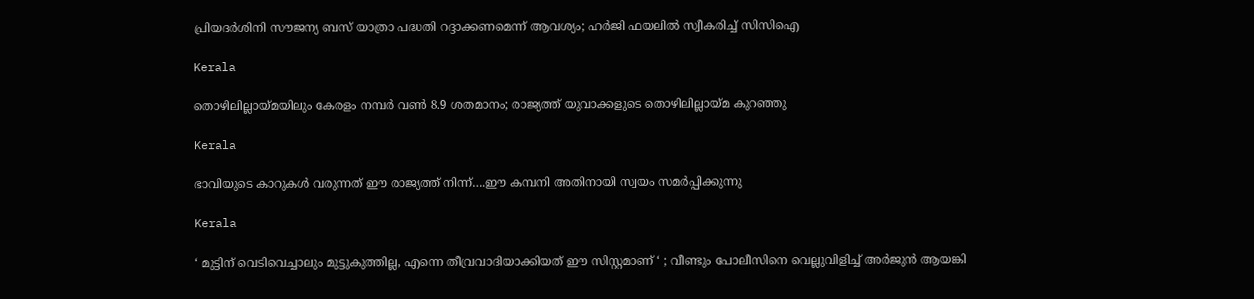പ്രിയദർശിനി സൗജന്യ ബസ് യാത്രാ പദ്ധതി റദ്ദാക്കണമെന്ന് ആവശ്യം; ഹർജി ഫയലിൽ സ്വീകരിച്ച് സിസിഐ

Kerala

തൊഴിലില്ലായ്‌മയിലും കേരളം നമ്പര്‍ വണ്‍ 8.9 ശതമാനം; രാജ്യത്ത് യുവാക്കളുടെ തൊഴിലില്ലായ്‌മ കുറഞ്ഞു

Kerala

ഭാവിയുടെ കാറുകള്‍ വരുന്നത് ഈ രാജ്യത്ത് നിന്ന്….ഈ കമ്പനി അതിനായി സ്വയം സമര്‍പ്പിക്കുന്നു

Kerala

‘ മുട്ടിന് വെടിവെച്ചാലും മുട്ടുകുത്തില്ല, എന്നെ തീവ്രവാദിയാക്കിയത് ഈ സിസ്റ്റമാണ് ‘ ; വീണ്ടും പോലീസിനെ വെല്ലുവിളിച്ച് അര്‍ജുന്‍ ആയങ്കി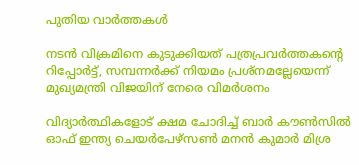പുതിയ വാര്‍ത്തകള്‍

നടന്‍ വിക്രമിനെ കുടുക്കിയത് പത്രപ്രവര്‍ത്തകന്റെ റിപ്പോര്‍ട്ട്, സമ്പന്നര്‍ക്ക് നിയമം പ്രശ്നമല്ലേയെന്ന് മുഖ്യമന്ത്രി വിജയിന് നേരെ വിമര്‍ശനം

വിദ്യാര്‍ത്ഥികളോട് ക്ഷമ ചോദിച്ച് ബാര്‍ കൗണ്‍സില്‍ ഓഫ് ഇന്ത്യ ചെയര്‍പേഴ്സണ്‍ മനന്‍ കുമാര്‍ മിശ്ര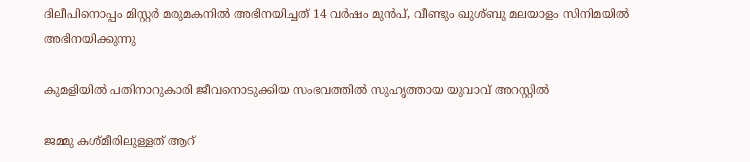ദിലീപിനൊപ്പം മിസ്റ്റര്‍ മരുമകനില്‍ അഭിനയിച്ചത് 14 വര്‍ഷം മുന്‍പ്, വീണ്ടും ഖുശ്ബു മലയാളം സിനിമയില്‍ അഭിനയിക്കുന്നു

കുമളിയില്‍ പതിനാറുകാരി ജീവനൊടുക്കിയ സംഭവത്തില്‍ സുഹൃത്തായ യുവാവ് അറസ്റ്റില്‍

ജമ്മു കശ്മീരിലുള്ളത് ആറ്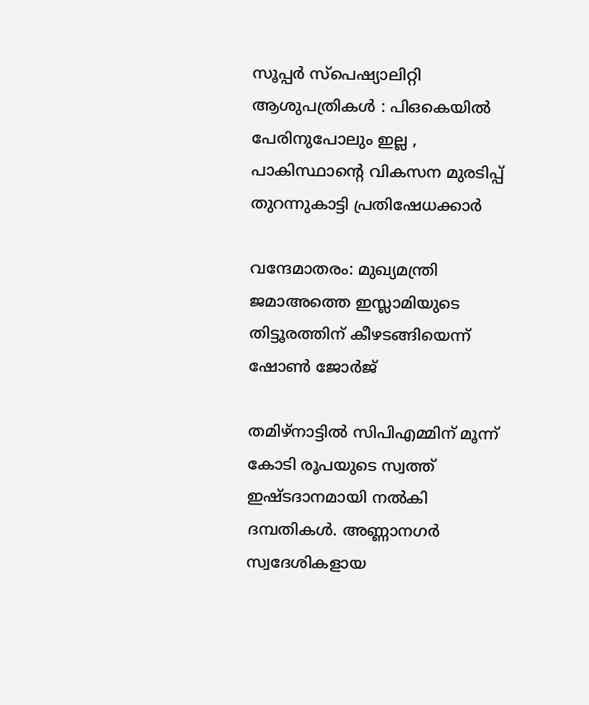സൂപ്പർ സ്പെഷ്യാലിറ്റി ആശുപത്രികൾ : പിഒകെയിൽ പേരിനുപോലും ഇല്ല , പാകിസ്ഥാന്റെ വികസന മുരടിപ്പ് തുറന്നുകാട്ടി പ്രതിഷേധക്കാർ

വന്ദേമാതരം: മുഖ്യമന്ത്രി ജമാഅത്തെ ഇസ്ലാമിയുടെ തിട്ടൂരത്തിന് കീഴടങ്ങിയെന്ന് ഷോണ്‍ ജോര്‍ജ്

തമിഴ്നാട്ടില്‍ സിപിഎമ്മിന് മൂന്ന് കോടി രൂപയുടെ സ്വത്ത് ഇഷ്ടദാനമായി നല്‍കി ദമ്പതികള്‍. അണ്ണാനഗര്‍ സ്വദേശികളായ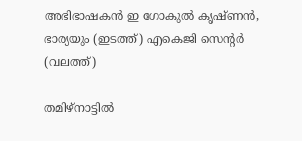അഭിഭാഷകന്‍ ഇ ഗോകുല്‍ കൃഷ്ണന്‍, ഭാര്യയും (ഇടത്ത്) എകെജി സെന്‍റര്‍ (വലത്ത്)

തമിഴ്നാട്ടില്‍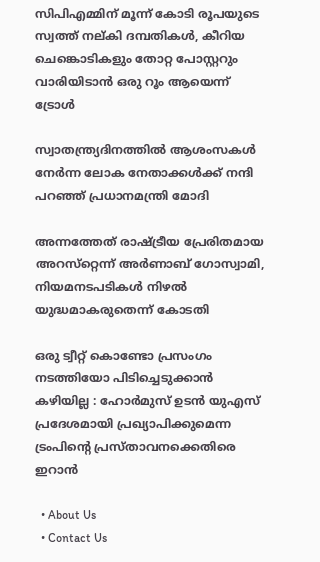സിപിഎമ്മിന് മൂന്ന് കോടി രൂപയുടെ സ്വത്ത് നല‍്കി ദമ്പതികള്‍, കീറിയ ചെങ്കൊടികളും തോറ്റ പോസ്റ്ററും വാരിയിടാൻ ഒരു റൂം ആയെന്ന് ട്രോള്‍

സ്വാതന്ത്ര്യദിനത്തിൽ ആശംസകൾ നേർന്ന ലോക നേതാക്കൾക്ക് നന്ദി പറഞ്ഞ് പ്രധാനമന്ത്രി മോദി

അന്നത്തേത് രാഷ്‌ട്രീയ പ്രേരിതമായ അറസ്‌റ്റെന്ന് അര്‍ണാബ് ഗോസ്വാമി, നിയമനടപടികള്‍ നിഴല്‍ യുദ്ധമാകരുതെന്ന് കോടതി

ഒരു ട്വീറ്റ് കൊണ്ടോ പ്രസംഗം നടത്തിയോ പിടിച്ചെടുക്കാൻ കഴിയില്ല : ഹോർമുസ് ഉടൻ യുഎസ് പ്രദേശമായി പ്രഖ്യാപിക്കുമെന്ന ട്രംപിന്റെ പ്രസ്താവനക്കെതിരെ ഇറാൻ

  • About Us
  • Contact Us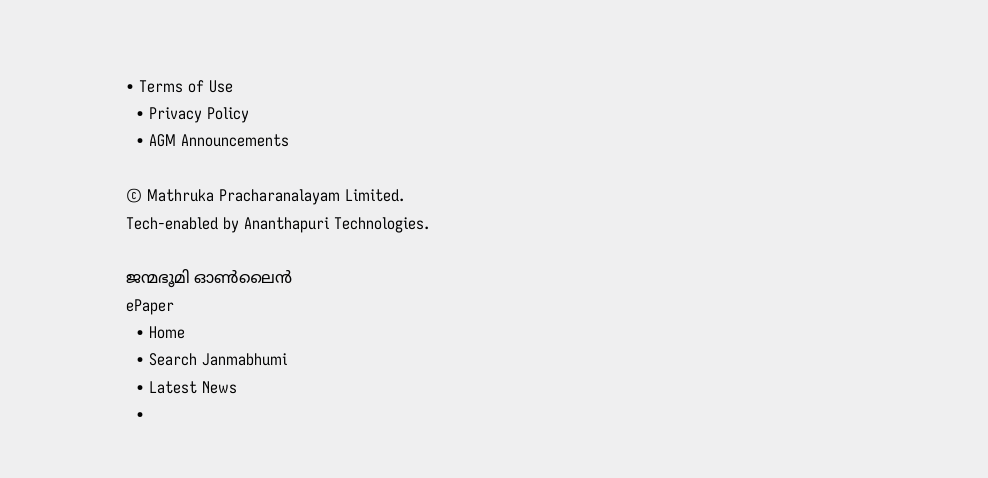• Terms of Use
  • Privacy Policy
  • AGM Announcements

© Mathruka Pracharanalayam Limited.
Tech-enabled by Ananthapuri Technologies.

ജന്മഭൂമി ഓണ്‍ലൈന്‍
ePaper
  • Home
  • Search Janmabhumi
  • Latest News
  •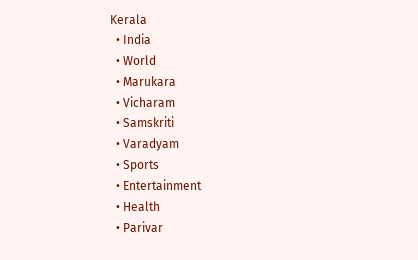Kerala
  • India
  • World
  • Marukara
  • Vicharam
  • Samskriti
  • Varadyam
  • Sports
  • Entertainment
  • Health
  • Parivar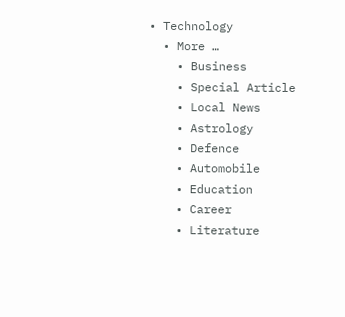• Technology
  • More …
    • Business
    • Special Article
    • Local News
    • Astrology
    • Defence
    • Automobile
    • Education
    • Career
    • Literature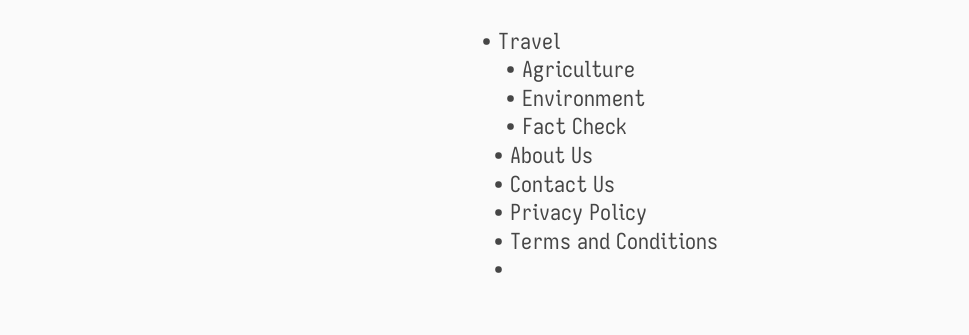• Travel
    • Agriculture
    • Environment
    • Fact Check
  • About Us
  • Contact Us
  • Privacy Policy
  • Terms and Conditions
  •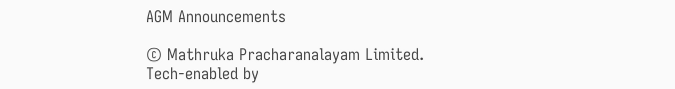AGM Announcements

© Mathruka Pracharanalayam Limited.
Tech-enabled by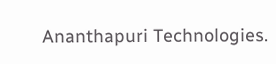Ananthapuri Technologies.